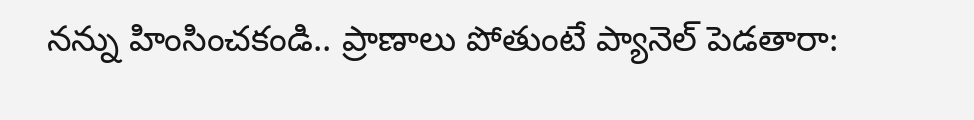నన్ను హింసించకండి.. ప్రాణాలు పోతుంటే ప్యానెల్ పెడతారా: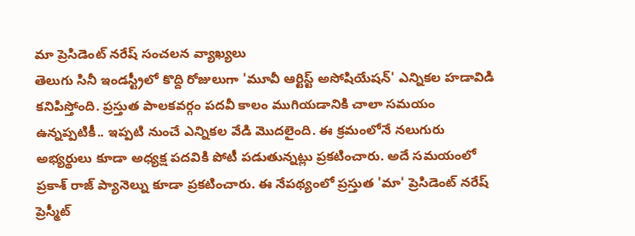మా ప్రెసిడెంట్ నరేష్ సంచలన వ్యాఖ్యలు
తెలుగు సినీ ఇండస్ట్రీలో కొద్ది రోజులుగా 'మూవీ ఆర్టిస్ట్ అసోషియేషన్' ఎన్నికల హడావిడి కనిపిస్తోంది. ప్రస్తుత పాలకవర్గం పదవీ కాలం ముగియడానికి చాలా సమయం ఉన్నప్పటికీ.. ఇప్పటి నుంచే ఎన్నికల వేడి మొదలైంది. ఈ క్రమంలోనే నలుగురు అభ్యర్థులు కూడా అధ్యక్ష పదవికి పోటీ పడుతున్నట్లు ప్రకటించారు. అదే సమయంలో ప్రకాశ్ రాజ్ ప్యానెల్ను కూడా ప్రకటించారు. ఈ నేపథ్యంలో ప్రస్తుత 'మా' ప్రెసిడెంట్ నరేష్ ప్రెస్మీట్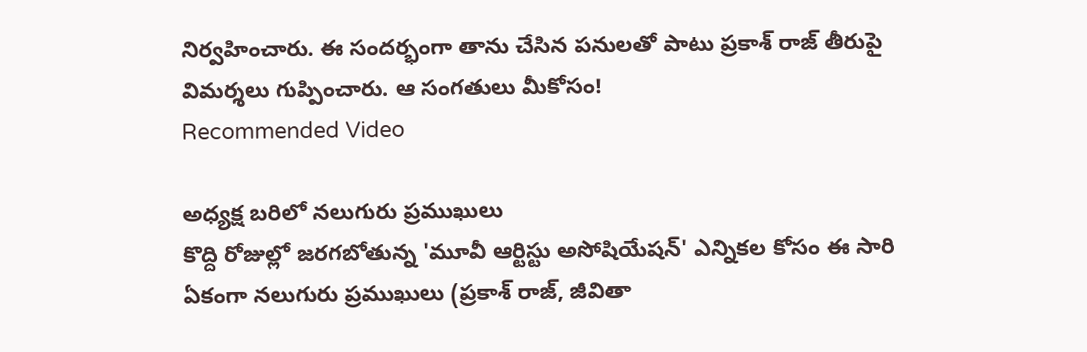నిర్వహించారు. ఈ సందర్భంగా తాను చేసిన పనులతో పాటు ప్రకాశ్ రాజ్ తీరుపై విమర్శలు గుప్పించారు. ఆ సంగతులు మీకోసం!
Recommended Video

అధ్యక్ష బరిలో నలుగురు ప్రముఖులు
కొద్ది రోజుల్లో జరగబోతున్న 'మూవీ ఆర్టిస్టు అసోషియేషన్' ఎన్నికల కోసం ఈ సారి ఏకంగా నలుగురు ప్రముఖులు (ప్రకాశ్ రాజ్, జీవితా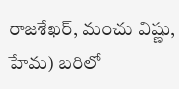రాజశేఖర్, మంచు విష్ణు, హేమ) బరిలో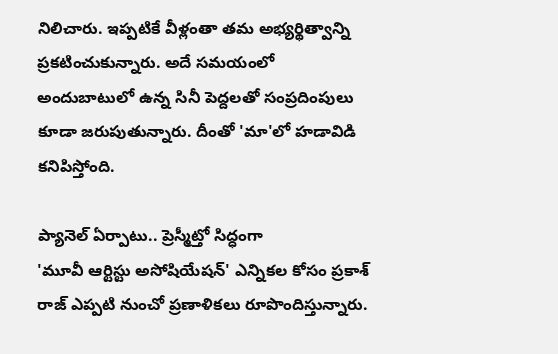నిలిచారు. ఇప్పటికే వీళ్లంతా తమ అభ్యర్థిత్వాన్ని ప్రకటించుకున్నారు. అదే సమయంలో అందుబాటులో ఉన్న సినీ పెద్దలతో సంప్రదింపులు కూడా జరుపుతున్నారు. దీంతో 'మా'లో హడావిడి కనిపిస్తోంది.

ప్యానెల్ ఏర్పాటు.. ప్రెస్మీట్తో సిద్ధంగా
'మూవీ ఆర్టిస్టు అసోషియేషన్' ఎన్నికల కోసం ప్రకాశ్ రాజ్ ఎప్పటి నుంచో ప్రణాళికలు రూపొందిస్తున్నారు.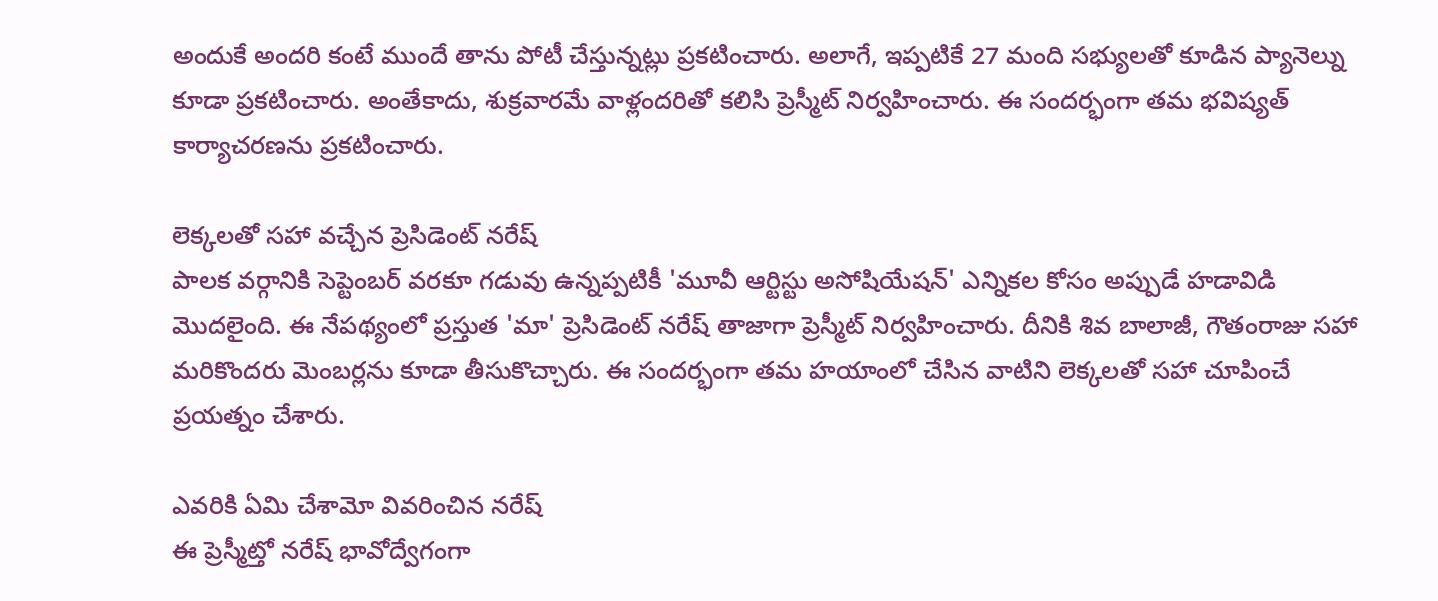అందుకే అందరి కంటే ముందే తాను పోటీ చేస్తున్నట్లు ప్రకటించారు. అలాగే, ఇప్పటికే 27 మంది సభ్యులతో కూడిన ప్యానెల్ను కూడా ప్రకటించారు. అంతేకాదు, శుక్రవారమే వాళ్లందరితో కలిసి ప్రెస్మీట్ నిర్వహించారు. ఈ సందర్భంగా తమ భవిష్యత్ కార్యాచరణను ప్రకటించారు.

లెక్కలతో సహా వచ్చేన ప్రెసిడెంట్ నరేష్
పాలక వర్గానికి సెప్టెంబర్ వరకూ గడువు ఉన్నప్పటికీ 'మూవీ ఆర్టిస్టు అసోషియేషన్' ఎన్నికల కోసం అప్పుడే హడావిడి మొదలైంది. ఈ నేపథ్యంలో ప్రస్తుత 'మా' ప్రెసిడెంట్ నరేష్ తాజాగా ప్రెస్మీట్ నిర్వహించారు. దీనికి శివ బాలాజీ, గౌతంరాజు సహా మరికొందరు మెంబర్లను కూడా తీసుకొచ్చారు. ఈ సందర్భంగా తమ హయాంలో చేసిన వాటిని లెక్కలతో సహా చూపించే ప్రయత్నం చేశారు.

ఎవరికి ఏమి చేశామో వివరించిన నరేష్
ఈ ప్రెస్మీట్తో నరేష్ భావోద్వేగంగా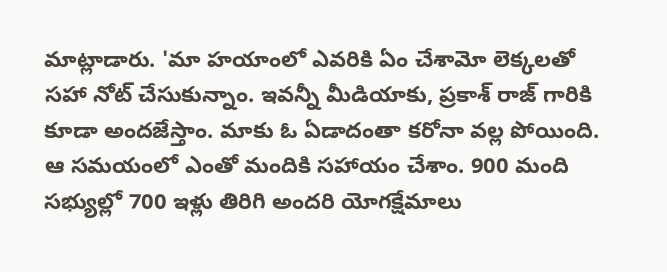మాట్లాడారు. 'మా హయాంలో ఎవరికి ఏం చేశామో లెక్కలతో సహా నోట్ చేసుకున్నాం. ఇవన్నీ మీడియాకు, ప్రకాశ్ రాజ్ గారికి కూడా అందజేస్తాం. మాకు ఓ ఏడాదంతా కరోనా వల్ల పోయింది. ఆ సమయంలో ఎంతో మందికి సహాయం చేశాం. 900 మంది సభ్యుల్లో 700 ఇళ్లు తిరిగి అందరి యోగక్షేమాలు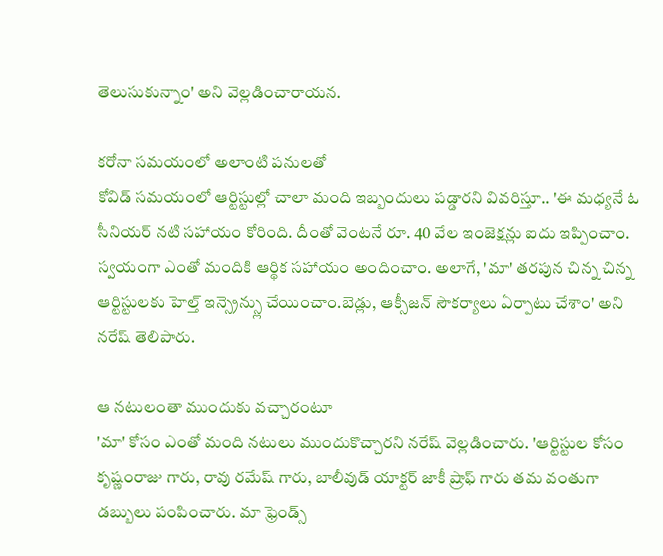తెలుసుకున్నాం' అని వెల్లడించారాయన.

కరోనా సమయంలో అలాంటి పనులతో
కోవిడ్ సమయంలో ఆర్టిస్టుల్లో చాలా మంది ఇబ్బందులు పడ్డారని వివరిస్తూ.. 'ఈ మధ్యనే ఓ సీనియర్ నటి సహాయం కోరింది. దీంతో వెంటనే రూ. 40 వేల ఇంజెక్షన్లు ఐదు ఇప్పించాం. స్వయంగా ఎంతో మందికి ఆర్థిక సహాయం అందించాం. అలాగే, 'మా' తరపున చిన్న చిన్న ఆర్టిస్టులకు హెల్త్ ఇన్స్రెన్స్లు చేయించాం.బెడ్లు, ఆక్సీజన్ సౌకర్యాలు ఏర్పాటు చేశాం' అని నరేష్ తెలిపారు.

ఆ నటులంతా ముందుకు వచ్చారంటూ
'మా' కోసం ఎంతో మంది నటులు ముందుకొచ్చారని నరేష్ వెల్లడించారు. 'ఆర్టిస్టుల కోసం కృష్ణంరాజు గారు, రావు రమేష్ గారు, బాలీవుడ్ యాక్టర్ జాకీ ష్రాఫ్ గారు తమ వంతుగా డబ్బులు పంపించారు. మా ఫ్రెండ్స్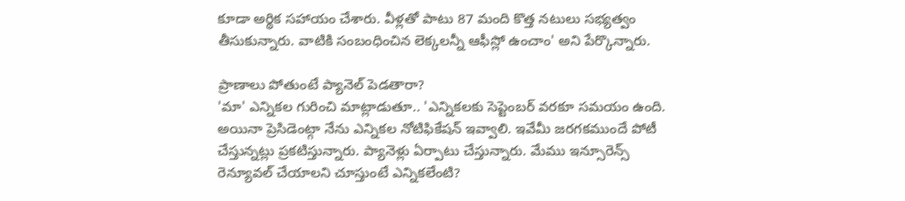కూడా అర్థిక సహాయం చేశారు. వీళ్లతో పాటు 87 మంది కొత్త నటులు సభ్యత్వం తీసుకున్నారు. వాటికి సంబంధించిన లెక్కలన్నీ ఆఫీస్లో ఉంచాం' అని పేర్కొన్నారు.

ప్రాణాలు పోతుంటే ప్యానెల్ పెడతారా?
'మా' ఎన్నికల గురించి మాట్లాడుతూ.. 'ఎన్నికలకు సెప్టెంబర్ వరకూ సమయం ఉంది. అయినా ప్రెసిడెంట్గా నేను ఎన్నికల నోటిఫికేషన్ ఇవ్వాలి. ఇవేమీ జరగకముందే పోటీ చేస్తున్నట్లు ప్రకటిస్తున్నారు. ప్యానెళ్లు ఏర్పాటు చేస్తున్నారు. మేము ఇన్సూరెన్స్ రెన్యూవల్ చేయాలని చూస్తుంటే ఎన్నికలేంటి?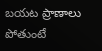బయట ప్రాణాలు పోతుంటే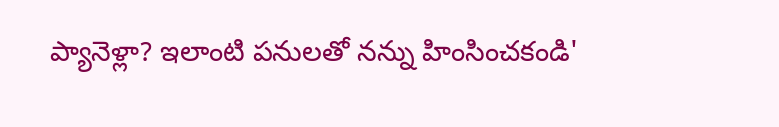ప్యానెళ్లా? ఇలాంటి పనులతో నన్ను హింసించకండి'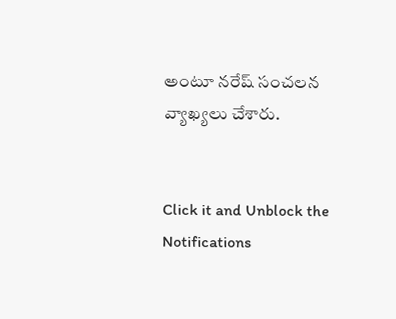అంటూ నరేష్ సంచలన వ్యాఖ్యలు చేశారు.


Click it and Unblock the Notifications